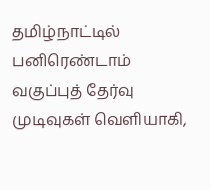தமிழ்நாட்டில் பனிரெண்டாம் வகுப்புத் தேர்வு முடிவுகள் வெளியாகி,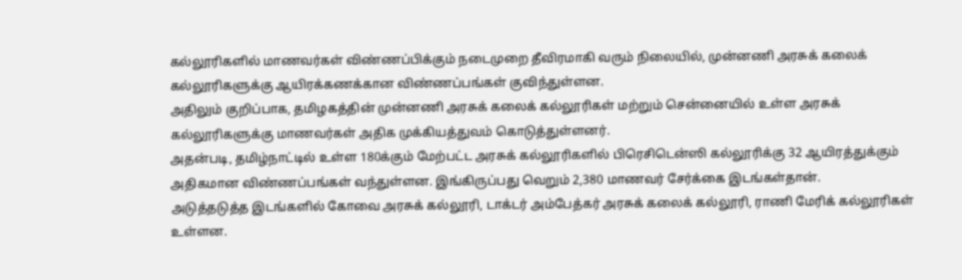கல்லூரிகளில் மாணவர்கள் விண்ணப்பிக்கும் நடைமுறை தீவிரமாகி வரும் நிலையில், முன்னணி அரசுக் கலைக் கல்லூரிகளுக்கு ஆயிரக்கணக்கான விண்ணப்பங்கள் குவிந்துள்ளன.
அதிலும் குறிப்பாக, தமிழகத்தின் முன்னணி அரசுக் கலைக் கல்லூரிகள் மற்றும் சென்னையில் உள்ள அரசுக் கல்லூரிகளுக்கு மாணவர்கள் அதிக முக்கியத்துவம் கொடுத்துள்ளனர்.
அதன்படி, தமிழ்நாட்டில் உள்ள 180க்கும் மேற்பட்ட அரசுக் கல்லூரிகளில் பிரெசிடென்ஸி கல்லூரிக்கு 32 ஆயிரத்துக்கும் அதிகமான விண்ணப்பங்கள் வந்துள்ளன. இங்கிருப்பது வெறும் 2,380 மாணவர் சேர்க்கை இடங்கள்தான்.
அடுத்தடுத்த இடங்களில் கோவை அரசுக் கல்லூரி, டாக்டர் அம்பேத்கர் அரசுக் கலைக் கல்லூரி, ராணி மேரிக் கல்லூரிகள் உள்ளன.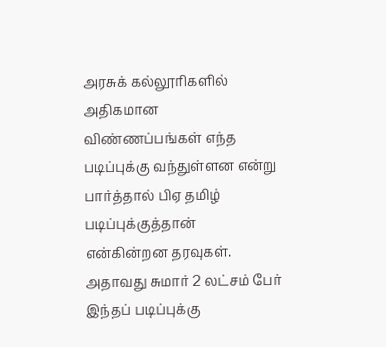அரசுக் கல்லூரிகளில் அதிகமான விண்ணப்பங்கள் எந்த படிப்புக்கு வந்துள்ளன என்று பார்த்தால் பிஏ தமிழ் படிப்புக்குத்தான் என்கின்றன தரவுகள். அதாவது சுமார் 2 லட்சம் பேர் இந்தப் படிப்புக்கு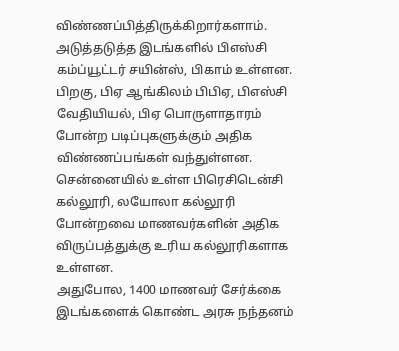விண்ணப்பித்திருக்கிறார்களாம்.
அடுத்தடுத்த இடங்களில் பிஎஸ்சி கம்ப்யூட்டர் சயின்ஸ், பிகாம் உள்ளன. பிறகு, பிஏ ஆங்கிலம் பிபிஏ, பிஎஸ்சி வேதியியல், பிஏ பொருளாதாரம் போன்ற படிப்புகளுக்கும் அதிக விண்ணப்பங்கள் வந்துள்ளன.
சென்னையில் உள்ள பிரெசிடென்சி கல்லூரி, லயோலா கல்லூரி போன்றவை மாணவர்களின் அதிக விருப்பத்துக்கு உரிய கல்லூரிகளாக உள்ளன.
அதுபோல, 1400 மாணவர் சேர்க்கை இடங்களைக் கொண்ட அரசு நந்தனம்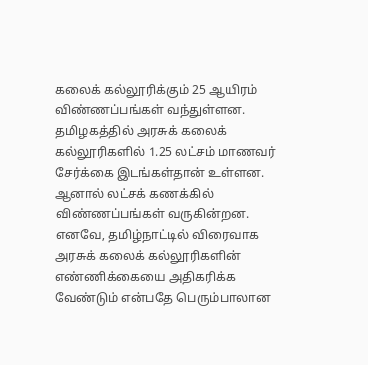கலைக் கல்லூரிக்கும் 25 ஆயிரம் விண்ணப்பங்கள் வந்துள்ளன.
தமிழகத்தில் அரசுக் கலைக் கல்லூரிகளில் 1.25 லட்சம் மாணவர் சேர்க்கை இடங்கள்தான் உள்ளன. ஆனால் லட்சக் கணக்கில் விண்ணப்பங்கள் வருகின்றன. எனவே, தமிழ்நாட்டில் விரைவாக அரசுக் கலைக் கல்லூரிகளின் எண்ணிக்கையை அதிகரிக்க வேண்டும் என்பதே பெரும்பாலான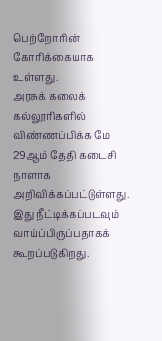பெற்றோரின் கோரிக்கையாக உள்ளது.
அரசுக் கலைக் கல்லூரிகளில் விண்ணப்பிக்க மே 29ஆம் தேதி கடைசி நாளாக அறிவிக்கப்பட்டுள்ளது. இது நீட்டிக்கப்படவும் வாய்ப்பிருப்பதாகக் கூறப்படுகிறது.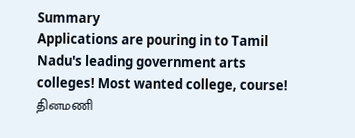Summary
Applications are pouring in to Tamil Nadu's leading government arts colleges! Most wanted college, course!
தினமணி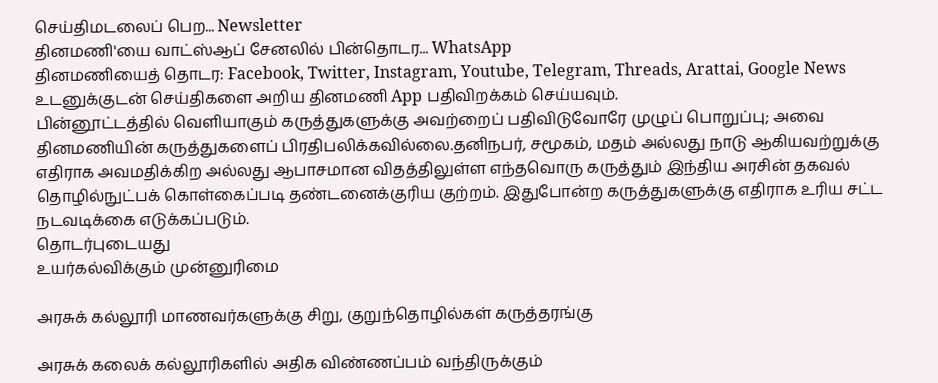செய்திமடலைப் பெற... Newsletter
தினமணி'யை வாட்ஸ்ஆப் சேனலில் பின்தொடர... WhatsApp
தினமணியைத் தொடர: Facebook, Twitter, Instagram, Youtube, Telegram, Threads, Arattai, Google News
உடனுக்குடன் செய்திகளை அறிய தினமணி App பதிவிறக்கம் செய்யவும்.
பின்னூட்டத்தில் வெளியாகும் கருத்துகளுக்கு அவற்றைப் பதிவிடுவோரே முழுப் பொறுப்பு; அவை தினமணியின் கருத்துகளைப் பிரதிபலிக்கவில்லை.தனிநபர், சமூகம், மதம் அல்லது நாடு ஆகியவற்றுக்கு எதிராக அவமதிக்கிற அல்லது ஆபாசமான விதத்திலுள்ள எந்தவொரு கருத்தும் இந்திய அரசின் தகவல் தொழில்நுட்பக் கொள்கைப்படி தண்டனைக்குரிய குற்றம். இதுபோன்ற கருத்துகளுக்கு எதிராக உரிய சட்ட நடவடிக்கை எடுக்கப்படும்.
தொடர்புடையது
உயர்கல்விக்கும் முன்னுரிமை

அரசுக் கல்லூரி மாணவர்களுக்கு சிறு, குறுந்தொழில்கள் கருத்தரங்கு

அரசுக் கலைக் கல்லூரிகளில் அதிக விண்ணப்பம் வந்திருக்கும்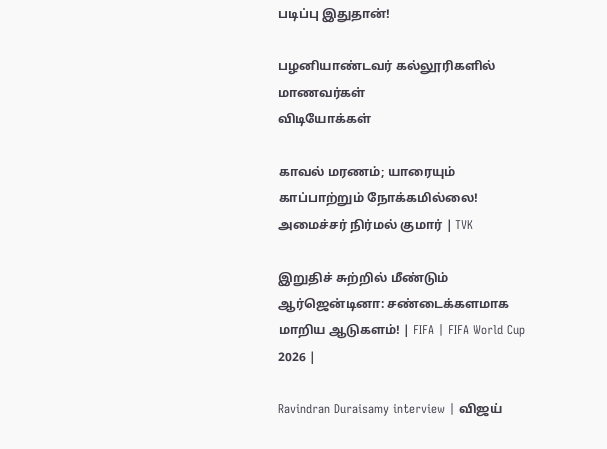படிப்பு இதுதான்!

பழனியாண்டவர் கல்லூரிகளில் மாணவர்கள்
விடியோக்கள்

காவல் மரணம்; யாரையும் காப்பாற்றும் நோக்கமில்லை! அமைச்சர் நிர்மல் குமார் | TVK

இறுதிச் சுற்றில் மீண்டும் ஆர்ஜென்டினா: சண்டைக்களமாக மாறிய ஆடுகளம்! | FIFA | FIFA World Cup 2026 |

Ravindran Duraisamy interview | விஜய்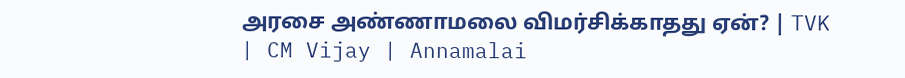அரசை அண்ணாமலை விமர்சிக்காதது ஏன்? | TVK | CM Vijay | Annamalai